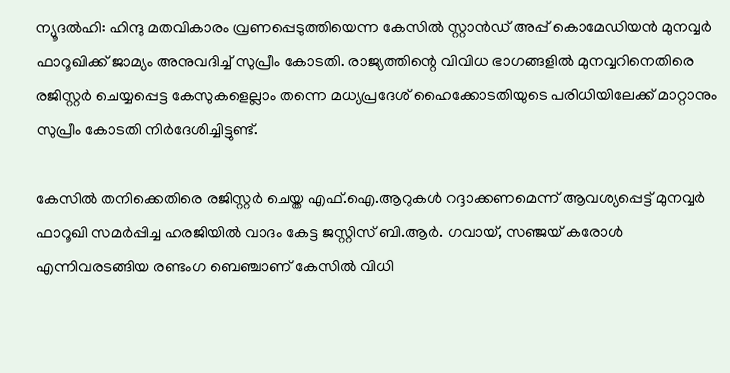ന്യൂദല്‍ഹി: ഹിന്ദു മതവികാരം വ്രണപ്പെടുത്തിയെന്ന കേസില്‍ സ്റ്റാന്‍ഡ് അപ്പ് കൊമേഡിയന്‍ മുനവ്വര്‍ ഫാറൂഖിക്ക് ജാമ്യം അനുവദിച്ച് സുപ്രീം കോടതി. രാജ്യത്തിന്റെ വിവിധ ഭാഗങ്ങളില്‍ മുനവ്വറിനെതിരെ രജിസ്റ്റര്‍ ചെയ്യപ്പെട്ട കേസുകളെല്ലാം തന്നെ മധ്യപ്രദേശ് ഹൈക്കോടതിയുടെ പരിധിയിലേക്ക് മാറ്റാനും സുപ്രീം കോടതി നിര്‍ദേശിച്ചിട്ടുണ്ട്.

കേസില്‍ തനിക്കെതിരെ രജിസ്റ്റര്‍ ചെയ്ത എഫ്.ഐ.ആറുകള്‍ റദ്ദാക്കണമെന്ന് ആവശ്യപ്പെട്ട് മുനവ്വര്‍ ഫാറൂഖി സമര്‍പ്പിച്ച ഹരജിയില്‍ വാദം കേട്ട ജസ്റ്റിസ് ബി.ആര്‍. ഗവായ്, സഞ്ജയ് കരോള്‍ എന്നിവരടങ്ങിയ രണ്ടംഗ ബെഞ്ചാണ് കേസില്‍ വിധി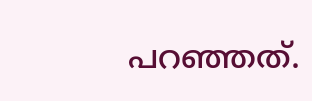പറഞ്ഞത്.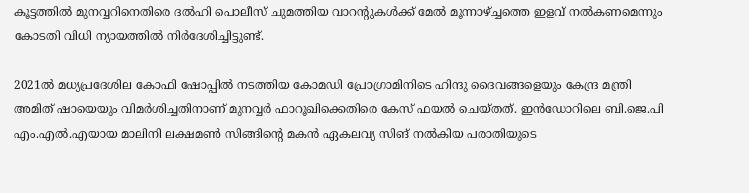കൂട്ടത്തില്‍ മുനവ്വറിനെതിരെ ദല്‍ഹി പൊലീസ് ചുമത്തിയ വാറന്റുകള്‍ക്ക് മേല്‍ മൂന്നാഴ്ച്ചത്തെ ഇളവ് നല്‍കണമെന്നും കോടതി വിധി ന്യായത്തില്‍ നിര്‍ദേശിച്ചിട്ടുണ്ട്.

2021ല്‍ മധ്യപ്രദേശില കോഫി ഷോപ്പില്‍ നടത്തിയ കോമഡി പ്രോഗ്രാമിനിടെ ഹിന്ദു ദൈവങ്ങളെയും കേന്ദ്ര മന്ത്രി അമിത് ഷായെയും വിമര്‍ശിച്ചതിനാണ് മുനവ്വര്‍ ഫാറൂഖിക്കെതിരെ കേസ് ഫയല്‍ ചെയ്തത്. ഇന്‍ഡോറിലെ ബി.ജെ.പി എം.എല്‍.എയായ മാലിനി ലക്ഷമണ്‍ സിങ്ങിന്റെ മകന്‍ ഏകലവ്യ സിങ് നല്‍കിയ പരാതിയുടെ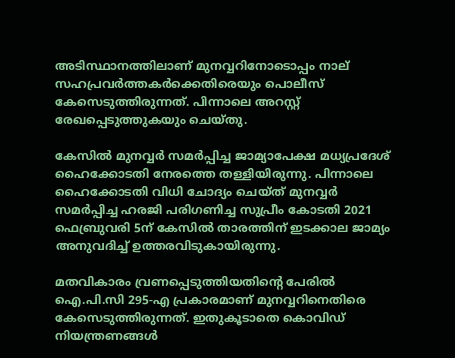അടിസ്ഥാനത്തിലാണ് മുനവ്വറിനോടൊപ്പം നാല് സഹപ്രവര്‍ത്തകര്‍ക്കെതിരെയും പൊലീസ് കേസെടുത്തിരുന്നത്. പിന്നാലെ അറസ്റ്റ് രേഖപ്പെടുത്തുകയും ചെയ്തു.

കേസില്‍ മുനവ്വര്‍ സമര്‍പ്പിച്ച ജാമ്യാപേക്ഷ മധ്യപ്രദേശ് ഹൈക്കോടതി നേരത്തെ തള്ളിയിരുന്നു. പിന്നാലെ ഹൈക്കോടതി വിധി ചോദ്യം ചെയ്ത് മുനവ്വര്‍ സമര്‍പ്പിച്ച ഹരജി പരിഗണിച്ച സുപ്രീം കോടതി 2021 ഫെബ്രുവരി 5ന് കേസില്‍ താരത്തിന് ഇടക്കാല ജാമ്യം അനുവദിച്ച് ഉത്തരവിടുകായിരുന്നു.

മതവികാരം വ്രണപ്പെടുത്തിയതിന്റെ പേരില്‍ ഐ.പി.സി 295-എ പ്രകാരമാണ് മുനവ്വറിനെതിരെ കേസെടുത്തിരുന്നത്. ഇതുകൂടാതെ കൊവിഡ് നിയന്ത്രണങ്ങള്‍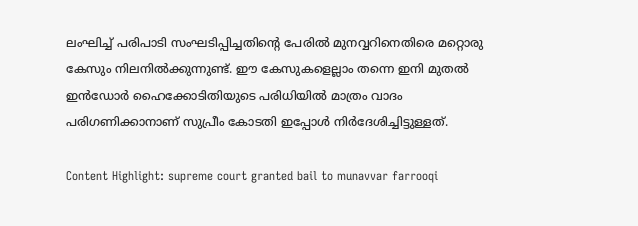ലംഘിച്ച് പരിപാടി സംഘടിപ്പിച്ചതിന്റെ പേരില്‍ മുനവ്വറിനെതിരെ മറ്റൊരു കേസും നിലനില്‍ക്കുന്നുണ്ട്. ഈ കേസുകളെല്ലാം തന്നെ ഇനി മുതല്‍ ഇന്‍ഡോര്‍ ഹൈക്കോടിതിയുടെ പരിധിയില്‍ മാത്രം വാദം പരിഗണിക്കാനാണ് സുപ്രീം കോടതി ഇപ്പോള്‍ നിര്‍ദേശിച്ചിട്ടുള്ളത്.

Content Highlight: supreme court granted bail to munavvar farrooqi